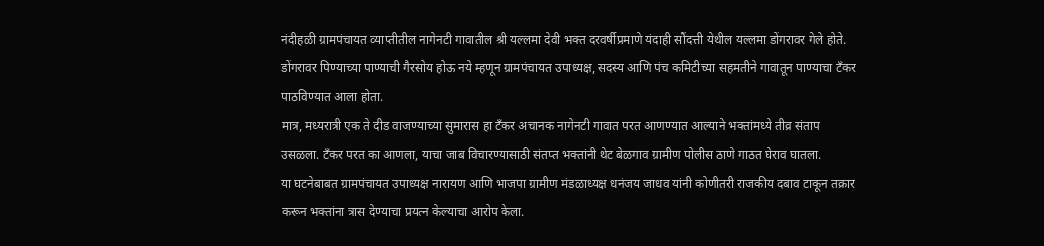नंदीहळी ग्रामपंचायत व्याप्तीतील नागेनटी गावातील श्री यल्लमा देवी भक्त दरवर्षीप्रमाणे यंदाही सौंदत्ती येथील यल्लमा डोंगरावर गेले होते. डोंगरावर पिण्याच्या पाण्याची गैरसोय होऊ नये म्हणून ग्रामपंचायत उपाध्यक्ष, सदस्य आणि पंच कमिटीच्या सहमतीने गावातून पाण्याचा टँकर पाठविण्यात आला होता.
मात्र, मध्यरात्री एक ते दीड वाजण्याच्या सुमारास हा टँकर अचानक नागेनटी गावात परत आणण्यात आल्याने भक्तांमध्ये तीव्र संताप उसळला. टँकर परत का आणला, याचा जाब विचारण्यासाठी संतप्त भक्तांनी थेट बेळगाव ग्रामीण पोलीस ठाणे गाठत घेराव घातला.
या घटनेबाबत ग्रामपंचायत उपाध्यक्ष नारायण आणि भाजपा ग्रामीण मंडळाध्यक्ष धनंजय जाधव यांनी कोणीतरी राजकीय दबाव टाकून तक्रार करून भक्तांना त्रास देण्याचा प्रयत्न केल्याचा आरोप केला.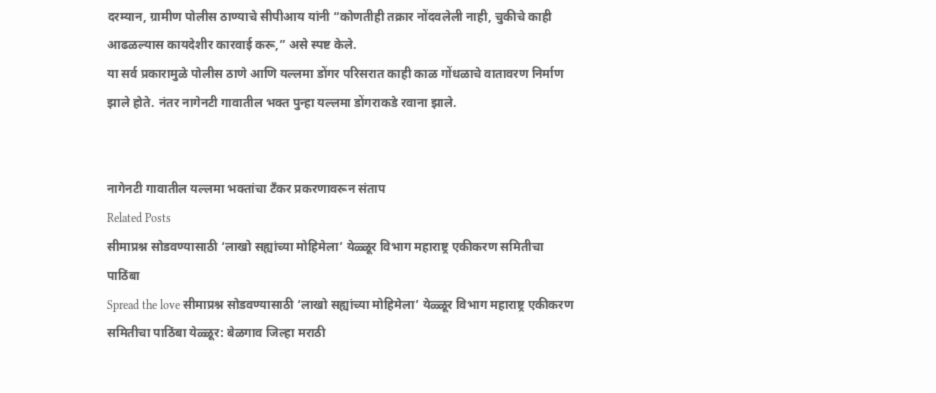दरम्यान, ग्रामीण पोलीस ठाण्याचे सीपीआय यांनी “कोणतीही तक्रार नोंदवलेली नाही, चुकीचे काही आढळल्यास कायदेशीर कारवाई करू,” असे स्पष्ट केले.
या सर्व प्रकारामुळे पोलीस ठाणे आणि यल्लमा डोंगर परिसरात काही काळ गोंधळाचे वातावरण निर्माण झाले होते. नंतर नागेनटी गावातील भक्त पुन्हा यल्लमा डोंगराकडे रवाना झाले.


नागेनटी गावातील यल्लमा भक्तांचा टँकर प्रकरणावरून संताप
Related Posts
सीमाप्रश्न सोडवण्यासाठी ‘लाखो सह्यांच्या मोहिमेला’ येळ्ळूर विभाग महाराष्ट्र एकीकरण समितीचा पाठिंबा
Spread the love सीमाप्रश्न सोडवण्यासाठी ‘लाखो सह्यांच्या मोहिमेला’ येळ्ळूर विभाग महाराष्ट्र एकीकरण समितीचा पाठिंबा येळ्ळूर: बेळगाव जिल्हा मराठी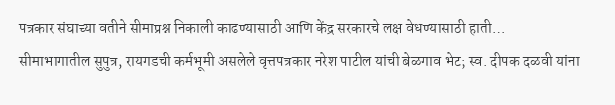पत्रकार संघाच्या वतीने सीमाप्रश्न निकाली काढण्यासाठी आणि केंद्र सरकारचे लक्ष वेधण्यासाठी हाती…
सीमाभागातील सुपुत्र, रायगडची कर्मभूमी असलेले वृत्तपत्रकार नरेश पाटील यांची बेळगाव भेट; स्व. दीपक दळवी यांना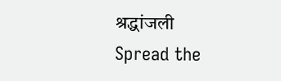श्रद्धांजली
Spread the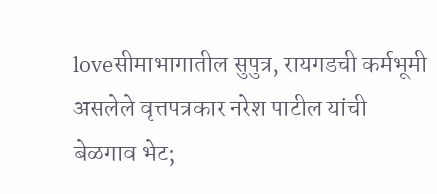loveसीमाभागातील सुपुत्र, रायगडची कर्मभूमी असलेले वृत्तपत्रकार नरेश पाटील यांची बेळगाव भेट;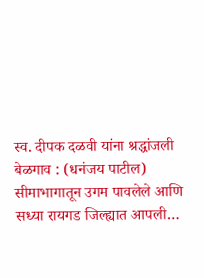स्व. दीपक दळवी यांना श्रद्धांजली बेळगाव : (धनंजय पाटील) सीमाभागातून उगम पावलेले आणि सध्या रायगड जिल्ह्यात आपली…